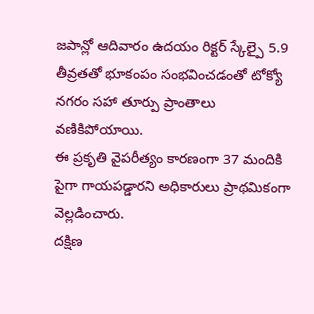జపాన్లో ఆదివారం ఉదయం రిక్టర్ స్కేల్పై 5.9 తీవ్రతతో భూకంపం సంభవించడంతో టోక్యో నగరం సహా తూర్పు ప్రాంతాలు వణికిపోయాయి.
ఈ ప్రకృతి వైపరీత్యం కారణంగా 37 మందికి పైగా గాయపడ్డారని అధికారులు ప్రాథమికంగా వెల్లడించారు.
దక్షిణ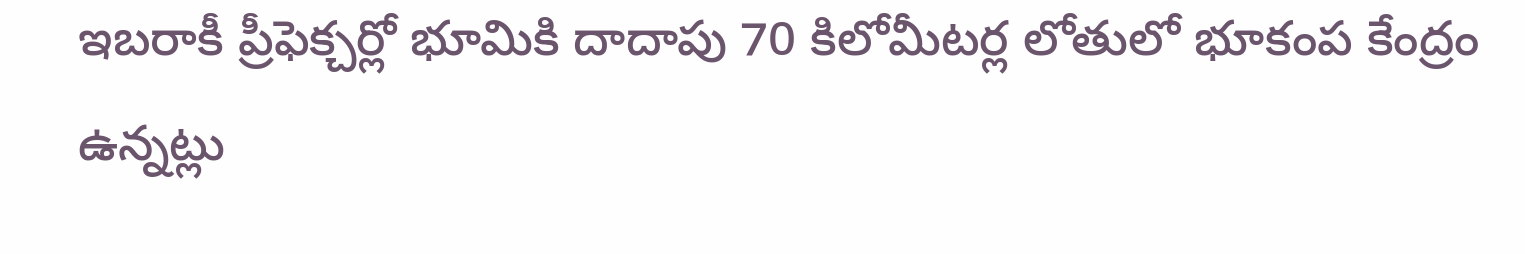ఇబరాకీ ప్రీఫెక్చర్లో భూమికి దాదాపు 70 కిలోమీటర్ల లోతులో భూకంప కేంద్రం ఉన్నట్లు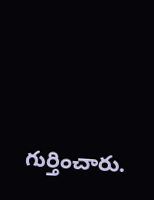గుర్తించారు.